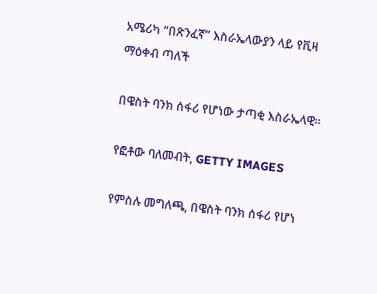አሜሪካ “በጽንፈኛ” እስራኤላውያን ላይ የቪዛ ማዕቀብ ጣለች

በዌስት ባንክ ሰፋሪ የሆነው ታጣቂ እስራኤላዊ።

የፎቶው ባለመብት, GETTY IMAGES

የምስሉ መግለጫ, በዌስት ባንክ ሰፋሪ የሆነ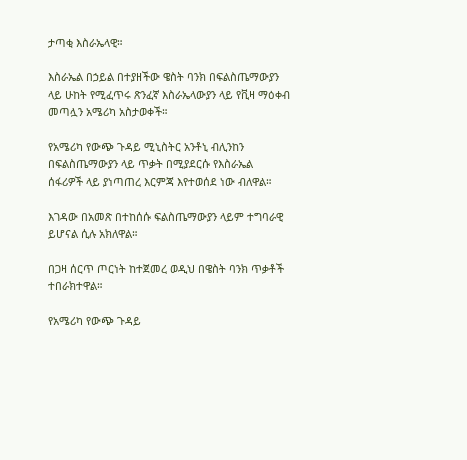ታጣቂ እስራኤላዊ።

እስራኤል በኃይል በተያዘችው ዌስት ባንክ በፍልስጤማውያን ላይ ሁከት የሚፈጥሩ ጽንፈኛ እስራኤላውያን ላይ የቪዛ ማዕቀብ መጣሏን አሜሪካ አስታወቀች።

የአሜሪካ የውጭ ጉዳይ ሚኒስትር አንቶኒ ብሊንከን በፍልስጤማውያን ላይ ጥቃት በሚያደርሱ የእስራኤል ሰፋሪዎች ላይ ያነጣጠረ እርምጃ እየተወሰደ ነው ብለዋል።

እገዳው በአመጽ በተከሰሱ ፍልስጤማውያን ላይም ተግባራዊ ይሆናል ሲሉ አክለዋል።

በጋዛ ሰርጥ ጦርነት ከተጀመረ ወዲህ በዌስት ባንክ ጥቃቶች ተበራክተዋል።

የአሜሪካ የውጭ ጉዳይ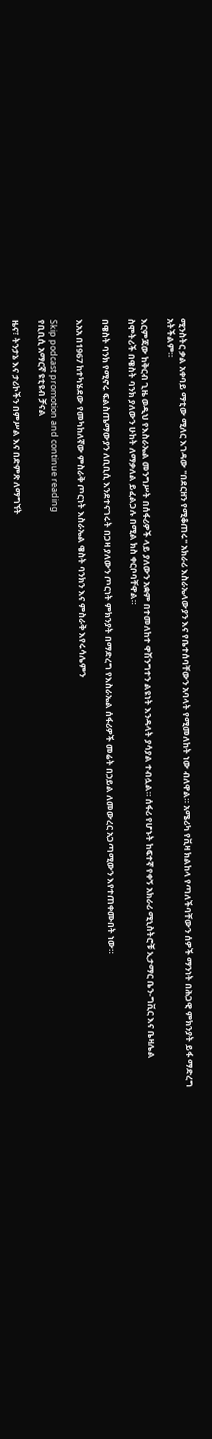ሚንስትር ቃል አቀባይ ማቲው ሚለር እገዳው "በደርዘን የሚቆጠሩ" አክራሪ እስራኤላውያን እና የቤተሰባቸውን አባላት የሚመለከት ነው ብለዋል። አሜሪካ የቪዛ ክልከላ የጣለችባቸውን ሰዎች ማንነት በሕጋዊ ምክንያት ይፋ ማድረግ አትችልም።

እርምጃው ከቅርብ ጊዜ ወዲህ የእስራኤል መንግሥት በሰፋሪዎች ላይ ያለውን አቋም በተመለከተ ዋሽንግተን ልዩነት እንዳላት ያሳያል ተብሏል። ሰፋሪ የሆኑት ከፍተኛ የቀኝ አክራሪ ሚኒስትሮቹ ኢታማር ቤን-ግቪር እና ቤዛሌል ስሞትሪች በዌስት ባንክ ያለውን ሁከት ለማቃለል ይፈልጋሉ በሚል ክስ ቀርቦባቸዋል።

በዌስት ባንክ የሚኖሩ ፍልስጤማውያን ለቢቢሲ እንደተናገሩት በጋዛ ያለውን ጦርነት ምክንያት በማድረግ የእስራኤል ሰፋሪዎች መሬት በኃይል ለመውረር አጋጣሚውን እየተጠቀሙበት ነው።

እአአ በ1967 ከተካሄደው የመካከለኛው ምስራቅ ጦርነት እስራኤል ዌስት ባንክን እና ምስራቅ እየሩሳሌምን

Skip podcast promotion and continue reading
የቢቢሲ አማርኛ ዩቲዩብ ቻናል

ዜና፣ ትንታኔ እና ታሪኮችን በምሥል እና በድምጽ ለማግኘት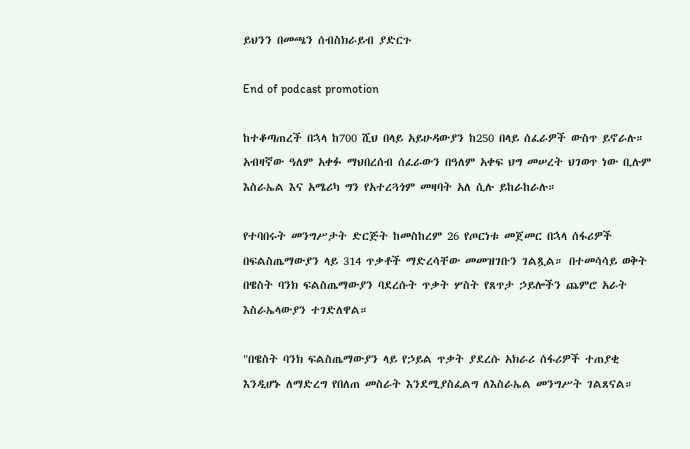ይህንን በመጫን ሰብስክራይብ ያድርጉ

End of podcast promotion

ከተቆጣጠረች በኋላ ከ700 ሺህ በላይ አይሁዳውያን ከ250 በላይ ሰፈራዎች ውስጥ ይኖራሉ። አብዛኛው ዓለም አቀፉ ማህበረሰብ ሰፈራውን በዓለም አቀፍ ህግ መሠረት ህገወጥ ነው ቢሉም እስራኤል እና አሜሪካ ግን የአተረጓጎም መዛባት አለ ሲሉ ይከራከራሉ።

የተባበሩት መንግሥታት ድርጅት ከመስከረም 26 የጦርነቱ መጀመር በኋላ ሰፋሪዎች በፍልስጤማውያን ላይ 314 ጥቃቶች ማድረሳቸው መመዝገቡን ገልጿል። በተመሳሳይ ወቅት በዌስት ባንክ ፍልስጤማውያን ባደረሱት ጥቃት ሦስት የጸጥታ ኃይሎችን ጨምሮ አራት እስራኤላውያን ተገድለዋል።

"በዌስት ባንክ ፍልስጤማውያን ላይ የኃይል ጥቃት ያደረሱ አክራሪ ሰፋሪዎች ተጠያቂ እንዲሆኑ ለማድረግ የበለጠ መስራት እንደሚያስፈልግ ለእስራኤል መንግሥት ገልጸናል።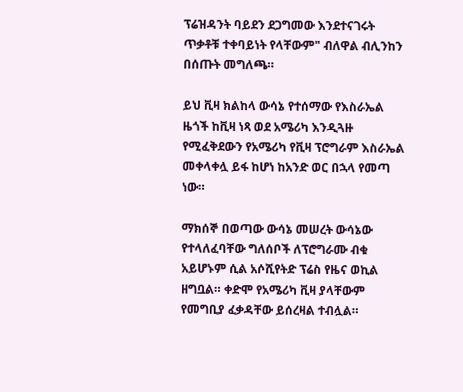ፕሬዝዳንት ባይደን ደጋግመው እንደተናገሩት ጥቃቶቹ ተቀባይነት የላቸውም" ብለዋል ብሊንከን በሰጡት መግለጫ።

ይህ ቪዛ ክልከላ ውሳኔ የተሰማው የእስራኤል ዜጎች ከቪዛ ነጻ ወደ አሜሪካ እንዲጓዙ የሚፈቅደውን የአሜሪካ የቪዛ ፕሮግራም እስራኤል መቀላቀሏ ይፋ ከሆነ ከአንድ ወር በኋላ የመጣ ነው።

ማክሰኞ በወጣው ውሳኔ መሠረት ውሳኔው የተላለፈባቸው ግለሰቦች ለፕሮግራሙ ብቁ አይሆኑም ሲል አሶሺየትድ ፕሬስ የዜና ወኪል ዘግቧል። ቀድሞ የአሜሪካ ቪዛ ያላቸውም የመግቢያ ፈቃዳቸው ይሰረዛል ተብሏል።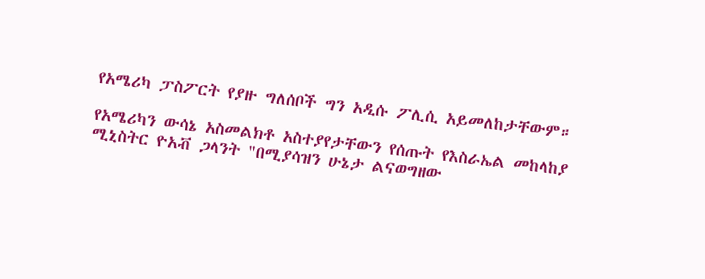የአሜሪካ ፓስፖርት የያዙ ግለሰቦች ግን አዲሱ ፖሊሲ አይመለከታቸውም።

የአሜሪካን ውሳኔ አስመልክቶ አስተያየታቸውን የሰጡት የእስራኤል መከላከያ ሚኒስትር ዮአቭ ጋላንት "በሚያሳዝን ሁኔታ ልናወግዘው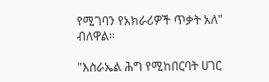የሚገባን የአክራሪዎች ጥቃት አለ" ብለዋል።

"እስራኤል ሕግ የሚከበርባት ሀገር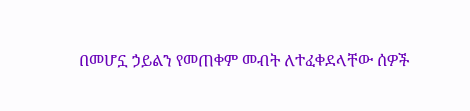በመሆኗ ኃይልን የመጠቀም መብት ለተፈቀደላቸው ሰዎች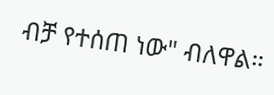ብቻ የተሰጠ ነው" ብለዋል።